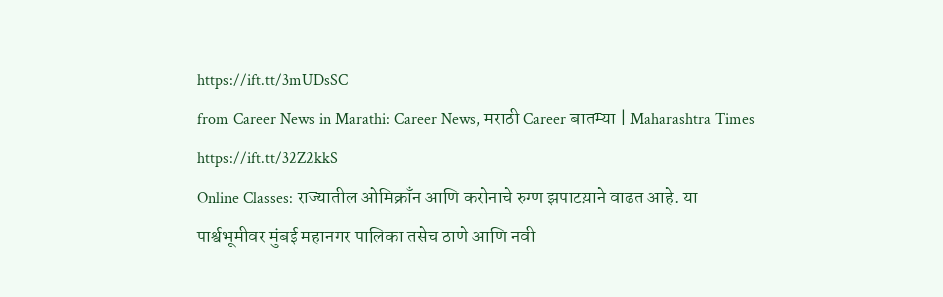https://ift.tt/3mUDsSC
from Career News in Marathi: Career News, मराठी Career बातम्या | Maharashtra Times https://ift.tt/32Z2kkS
Online Classes: राज्यातील ओमिक्राँन आणि करोनाचे रुग्ण झपाटय़ाने वाढत आहे. या पार्श्वभूमीवर मुंबई महानगर पालिका तसेच ठाणे आणि नवी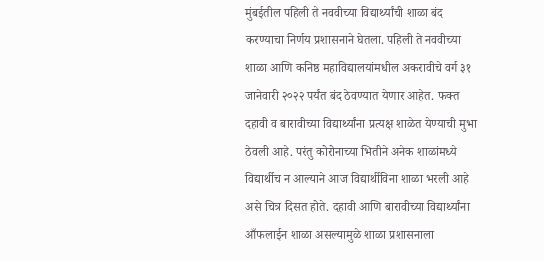मुंबईतील पहिली ते नववीच्या विद्यार्थ्यांची शाळा बंद करण्याचा निर्णय प्रशासनाने घेतला. पहिली ते नववीच्या शाळा आणि कनिष्ठ महाविद्यालयांमधील अकरावीचे वर्ग ३१ जानेवारी २०२२ पर्यंत बंद ठेवण्यात येणार आहेत. फक्त दहावी व बारावीच्या विद्यार्थ्यांना प्रत्यक्ष शाळेत येण्याची मुभा ठेवली आहे. परंतु कोरोनाच्या भितीने अनेक शाळांमध्ये विद्यार्थीच न आल्याने आज विद्यार्थीविना शाळा भरली आहे असे चित्र दिसत होते. दहावी आणि बारावीच्या विद्यार्थ्यांना आँफलाईन शाळा असल्यामुळे शाळा प्रशासनाला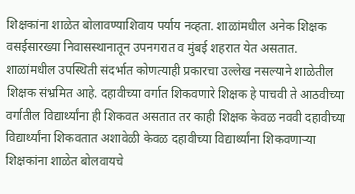शिक्षकांना शाळेत बोलावण्याशिवाय पर्याय नव्हता. शाळांमधील अनेक शिक्षक वसईसारख्या निवासस्थानातून उपनगरात व मुंबई शहरात येत असतात. शाळांमधील उपस्थिती संदर्भात कोणत्याही प्रकारचा उल्लेख नसल्याने शाळेतील शिक्षक संभ्रमित आहे. दहावीच्या वर्गात शिकवणारे शिक्षक हे पाचवी ते आठवीच्या वर्गातील विद्यार्थ्यांना ही शिकवत असतात तर काही शिक्षक केवळ नववी दहावीच्या विद्यार्थ्यांना शिकवतात अशावेळी केवळ दहावीच्या विद्यार्थ्यांना शिकवणाऱ्या शिक्षकांना शाळेत बोलवायचे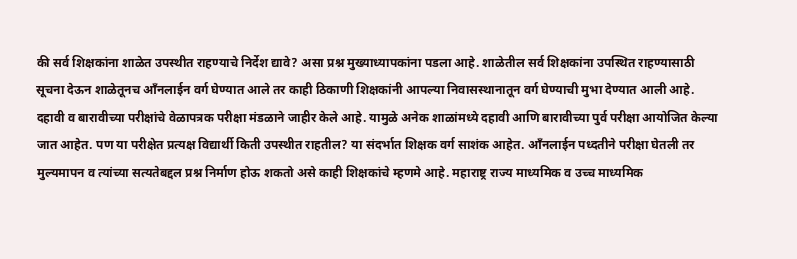की सर्व शिक्षकांना शाळेत उपस्थीत राहण्याचे निर्देश द्यावे? असा प्रश्न मुख्याध्यापकांना पडला आहे. शाळेतील सर्व शिक्षकांना उपस्थित राहण्यासाठी सूचना देऊन शाळेतूनच आँनलाईन वर्ग घेण्यात आले तर काही ठिकाणी शिक्षकांनी आपल्या निवासस्थानातून वर्ग घेण्याची मुभा देण्यात आली आहे. दहावी व बारावीच्या परीक्षांचे वेळापत्रक परीक्षा मंडळाने जाहीर केले आहे. यामुळे अनेक शाळांमध्ये दहावी आणि बारावीच्या पुर्व परीक्षा आयोजित केल्या जात आहेत. पण या परीक्षेत प्रत्यक्ष विद्यार्थी किती उपस्थीत राहतील? या संदर्भात शिक्षक वर्ग साशंक आहेत. आँनलाईन पध्दतीने परीक्षा घेतली तर मुल्यमापन व त्यांच्या सत्यतेबद्दल प्रश्न निर्माण होऊ शकतो असे काही शिक्षकांचे म्हणमे आहे. महाराष्ट्र राज्य माध्यमिक व उच्च माध्यमिक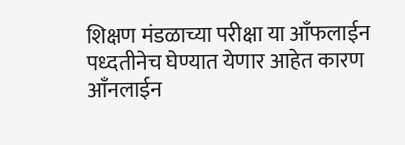शिक्षण मंडळाच्या परीक्षा या आँफलाईन पध्दतीनेच घेण्यात येणार आहेत कारण आँनलाईन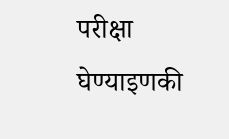परीक्षा घेण्याइणकी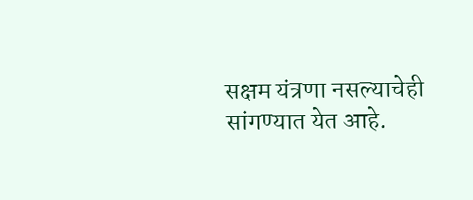सक्षम यंत्रणा नसल्याचेही सांगण्यात येत आहे.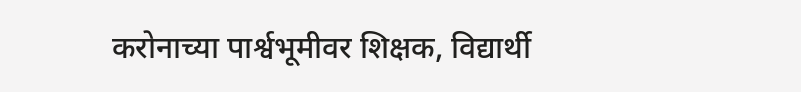करोनाच्या पार्श्वभूमीवर शिक्षक, विद्यार्थी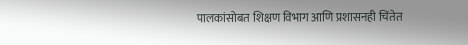पालकांसोबत शिक्षण विभाग आणि प्रशासनही चिंतेत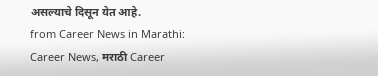असल्याचे दिसून येत आहे.
from Career News in Marathi: Career News, मराठी Career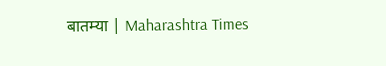बातम्या | Maharashtra Times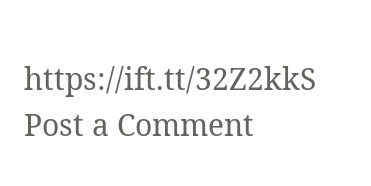https://ift.tt/32Z2kkS
Post a Comment